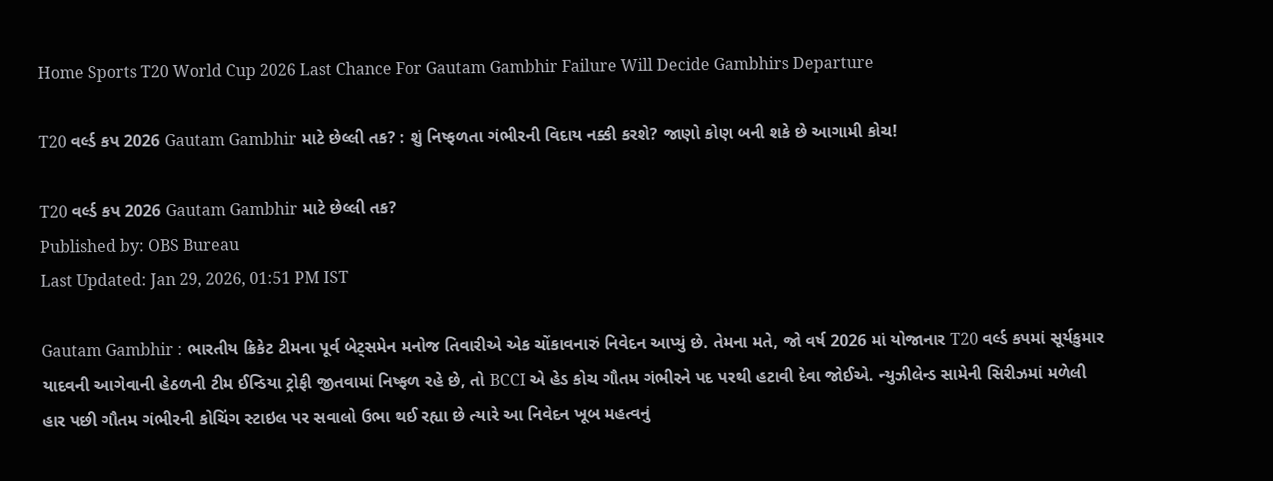Home Sports T20 World Cup 2026 Last Chance For Gautam Gambhir Failure Will Decide Gambhirs Departure

T20 વર્લ્ડ કપ 2026 Gautam Gambhir માટે છેલ્લી તક? : શું નિષ્ફળતા ગંભીરની વિદાય નક્કી કરશે? જાણો કોણ બની શકે છે આગામી કોચ!

T20 વર્લ્ડ કપ 2026 Gautam Gambhir માટે છેલ્લી તક?
Published by: OBS Bureau
Last Updated: Jan 29, 2026, 01:51 PM IST

Gautam Gambhir : ભારતીય ક્રિકેટ ટીમના પૂર્વ બેટ્સમેન મનોજ તિવારીએ એક ચોંકાવનારું નિવેદન આપ્યું છે. તેમના મતે, જો વર્ષ 2026 માં યોજાનાર T20 વર્લ્ડ કપમાં સૂર્યકુમાર યાદવની આગેવાની હેઠળની ટીમ ઈન્ડિયા ટ્રોફી જીતવામાં નિષ્ફળ રહે છે, તો BCCI એ હેડ કોચ ગૌતમ ગંભીરને પદ પરથી હટાવી દેવા જોઈએ. ન્યુઝીલેન્ડ સામેની સિરીઝમાં મળેલી હાર પછી ગૌતમ ગંભીરની કોચિંગ સ્ટાઇલ પર સવાલો ઉભા થઈ રહ્યા છે ત્યારે આ નિવેદન ખૂબ મહત્વનું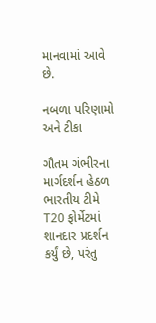માનવામાં આવે છે.

નબળા પરિણામો અને ટીકા

ગૌતમ ગંભીરના માર્ગદર્શન હેઠળ ભારતીય ટીમે T20 ફોર્મેટમાં શાનદાર પ્રદર્શન કર્યું છે, પરંતુ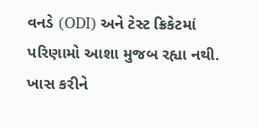વનડે (ODI) અને ટેસ્ટ ક્રિકેટમાં પરિણામો આશા મુજબ રહ્યા નથી. ખાસ કરીને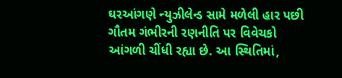ઘરઆંગણે ન્યુઝીલેન્ડ સામે મળેલી હાર પછી ગૌતમ ગંભીરની રણનીતિ પર વિવેચકો આંગળી ચીંધી રહ્યા છે. આ સ્થિતિમાં,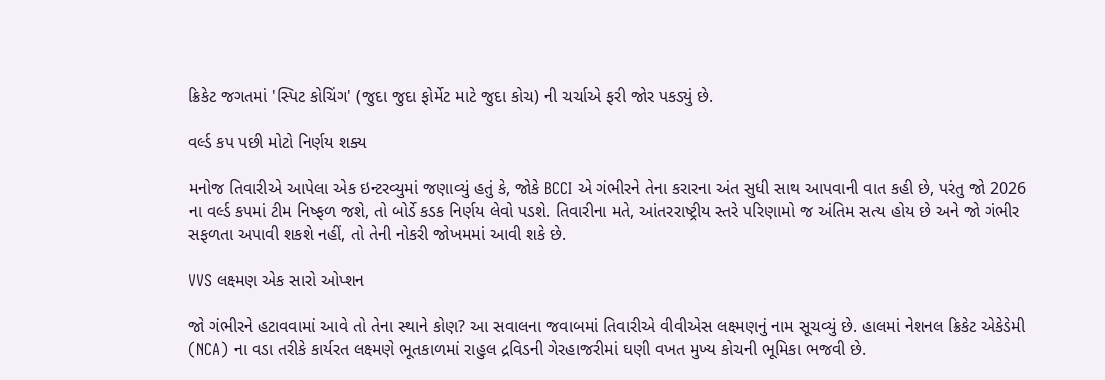ક્રિકેટ જગતમાં 'સ્પિટ કોચિંગ' (જુદા જુદા ફોર્મેટ માટે જુદા કોચ) ની ચર્ચાએ ફરી જોર પકડ્યું છે.

વર્લ્ડ કપ પછી મોટો નિર્ણય શક્ય

મનોજ તિવારીએ આપેલા એક ઇન્ટરવ્યુમાં જણાવ્યું હતું કે, જોકે BCCI એ ગંભીરને તેના કરારના અંત સુધી સાથ આપવાની વાત કહી છે, પરંતુ જો 2026 ના વર્લ્ડ કપમાં ટીમ નિષ્ફળ જશે, તો બોર્ડે કડક નિર્ણય લેવો પડશે. તિવારીના મતે, આંતરરાષ્ટ્રીય સ્તરે પરિણામો જ અંતિમ સત્ય હોય છે અને જો ગંભીર સફળતા અપાવી શકશે નહીં, તો તેની નોકરી જોખમમાં આવી શકે છે.

VVS લક્ષ્મણ એક સારો ઓપ્શન

જો ગંભીરને હટાવવામાં આવે તો તેના સ્થાને કોણ? આ સવાલના જવાબમાં તિવારીએ વીવીએસ લક્ષ્મણનું નામ સૂચવ્યું છે. હાલમાં નેશનલ ક્રિકેટ એકેડેમી (NCA) ના વડા તરીકે કાર્યરત લક્ષ્મણે ભૂતકાળમાં રાહુલ દ્રવિડની ગેરહાજરીમાં ઘણી વખત મુખ્ય કોચની ભૂમિકા ભજવી છે.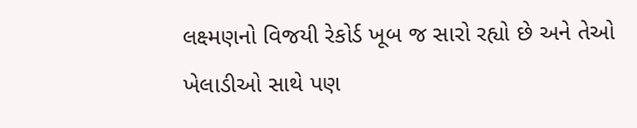લક્ષ્મણનો વિજયી રેકોર્ડ ખૂબ જ સારો રહ્યો છે અને તેઓ ખેલાડીઓ સાથે પણ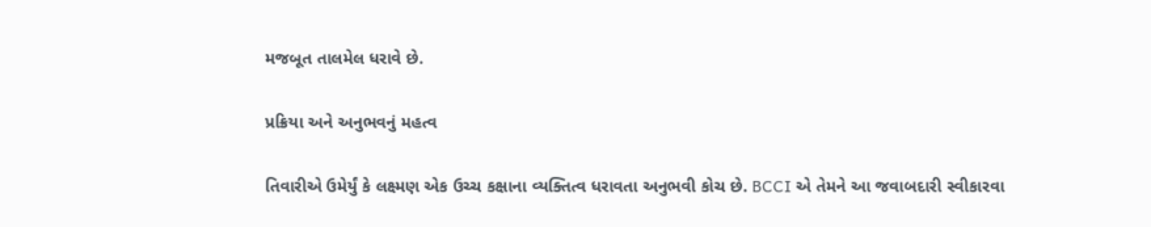મજબૂત તાલમેલ ધરાવે છે.

પ્રક્રિયા અને અનુભવનું મહત્વ

તિવારીએ ઉમેર્યું કે લક્ષ્મણ એક ઉચ્ચ કક્ષાના વ્યક્તિત્વ ધરાવતા અનુભવી કોચ છે. BCCI એ તેમને આ જવાબદારી સ્વીકારવા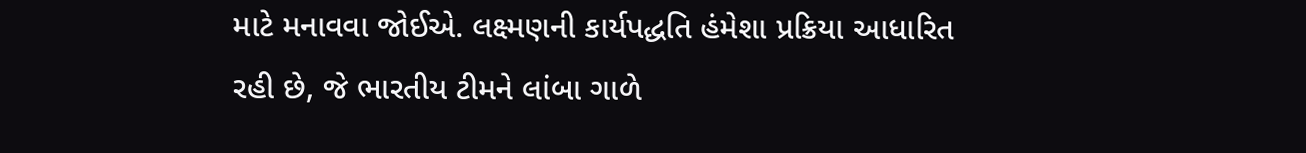માટે મનાવવા જોઈએ. લક્ષ્મણની કાર્યપદ્ધતિ હંમેશા પ્રક્રિયા આધારિત રહી છે, જે ભારતીય ટીમને લાંબા ગાળે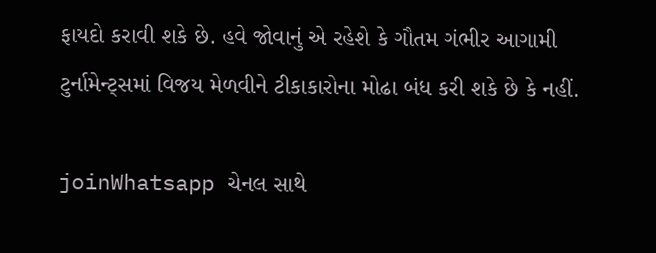ફાયદો કરાવી શકે છે. હવે જોવાનું એ રહેશે કે ગૌતમ ગંભીર આગામી ટુર્નામેન્ટ્સમાં વિજય મેળવીને ટીકાકારોના મોઢા બંધ કરી શકે છે કે નહીં.

joinWhatsapp ચેનલ સાથે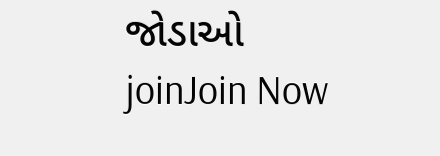જોડાઓ
joinJoin Now